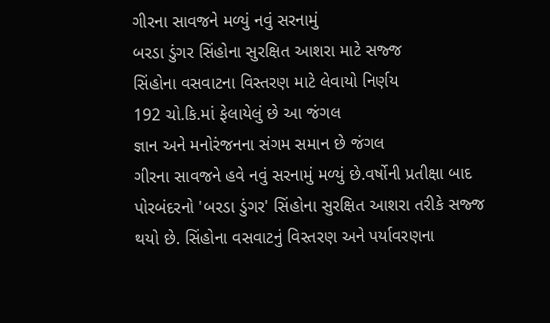ગીરના સાવજને મળ્યું નવું સરનામું
બરડા ડુંગર સિંહોના સુરક્ષિત આશરા માટે સજ્જ
સિંહોના વસવાટના વિસ્તરણ માટે લેવાયો નિર્ણય
192 ચો.કિ.માં ફેલાયેલું છે આ જંગલ
જ્ઞાન અને મનોરંજનના સંગમ સમાન છે જંગલ
ગીરના સાવજને હવે નવું સરનામું મળ્યું છે.વર્ષોની પ્રતીક્ષા બાદ પોરબંદરનો 'બરડા ડુંગર' સિંહોના સુરક્ષિત આશરા તરીકે સજ્જ થયો છે. સિંહોના વસવાટનું વિસ્તરણ અને પર્યાવરણના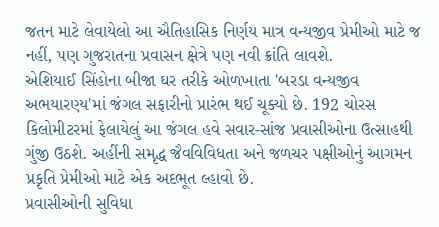જતન માટે લેવાયેલો આ ઐતિહાસિક નિર્ણય માત્ર વન્યજીવ પ્રેમીઓ માટે જ નહીં, પણ ગુજરાતના પ્રવાસન ક્ષેત્રે પણ નવી ક્રાંતિ લાવશે.
એશિયાઈ સિંહોના બીજા ઘર તરીકે ઓળખાતા 'બરડા વન્યજીવ અભયારણ્ય'માં જંગલ સફારીનો પ્રારંભ થઈ ચૂક્યો છે. 192 ચોરસ કિલોમીટરમાં ફેલાયેલું આ જંગલ હવે સવાર-સાંજ પ્રવાસીઓના ઉત્સાહથી ગુંજી ઉઠશે. અહીંની સમૃદ્ધ જૈવવિવિધતા અને જળચર પક્ષીઓનું આગમન પ્રકૃતિ પ્રેમીઓ માટે એક અદભૂત લ્હાવો છે.
પ્રવાસીઓની સુવિધા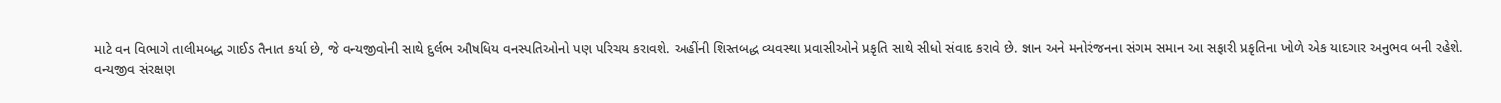માટે વન વિભાગે તાલીમબદ્ધ ગાઈડ તૈનાત કર્યા છે, જે વન્યજીવોની સાથે દુર્લભ ઔષધિય વનસ્પતિઓનો પણ પરિચય કરાવશે. અહીંની શિસ્તબદ્ધ વ્યવસ્થા પ્રવાસીઓને પ્રકૃતિ સાથે સીધો સંવાદ કરાવે છે. જ્ઞાન અને મનોરંજનના સંગમ સમાન આ સફારી પ્રકૃતિના ખોળે એક યાદગાર અનુભવ બની રહેશે.
વન્યજીવ સંરક્ષણ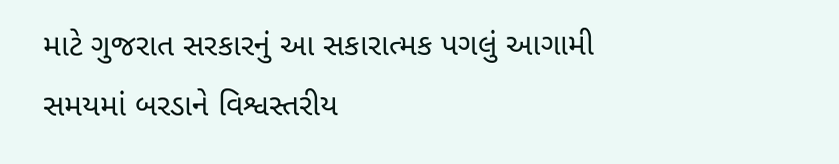માટે ગુજરાત સરકારનું આ સકારાત્મક પગલું આગામી સમયમાં બરડાને વિશ્વસ્તરીય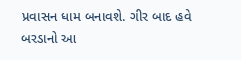પ્રવાસન ધામ બનાવશે. ગીર બાદ હવે બરડાનો આ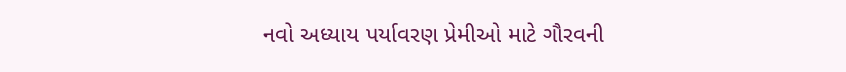નવો અધ્યાય પર્યાવરણ પ્રેમીઓ માટે ગૌરવની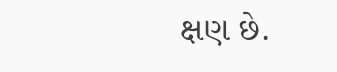ક્ષણ છે.